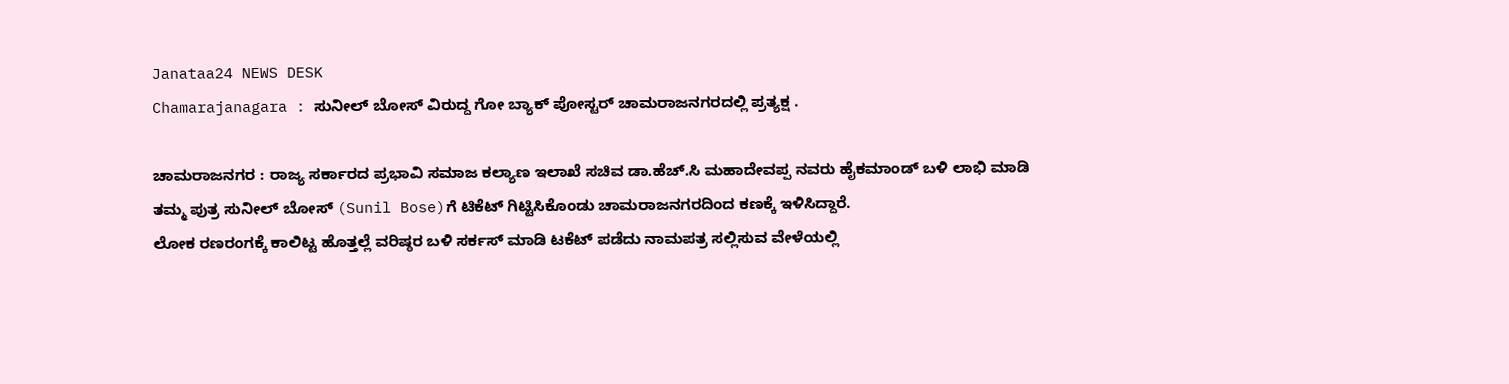Janataa24 NEWS DESK
Chamarajanagara : ಸುನೀಲ್ ಬೋಸ್ ವಿರುದ್ದ ಗೋ ಬ್ಯಾಕ್ ಪೋಸ್ಟರ್ ಚಾಮರಾಜನಗರದಲ್ಲಿ ಪ್ರತ್ಯಕ್ಷ .

ಚಾಮರಾಜನಗರ : ರಾಜ್ಯ ಸರ್ಕಾರದ ಪ್ರಭಾವಿ ಸಮಾಜ ಕಲ್ಯಾಣ ಇಲಾಖೆ ಸಚಿವ ಡಾ.ಹೆಚ್.ಸಿ ಮಹಾದೇವಪ್ಪ ನವರು ಹೈಕಮಾಂಡ್ ಬಳಿ ಲಾಭಿ ಮಾಡಿ ತಮ್ಮ ಪುತ್ರ ಸುನೀಲ್ ಬೋಸ್ (Sunil Bose)ಗೆ ಟಿಕೆಟ್ ಗಿಟ್ಟಿಸಿಕೊಂಡು ಚಾಮರಾಜನಗರದಿಂದ ಕಣಕ್ಕೆ ಇಳಿಸಿದ್ದಾರೆ.
ಲೋಕ ರಣರಂಗಕ್ಕೆ ಕಾಲಿಟ್ಟ ಹೊತ್ತಲ್ಲೆ ವರಿಷ್ಠರ ಬಳಿ ಸರ್ಕಸ್ ಮಾಡಿ ಟಕೆಟ್ ಪಡೆದು ನಾಮಪತ್ರ ಸಲ್ಲಿಸುವ ವೇಳೆಯಲ್ಲಿ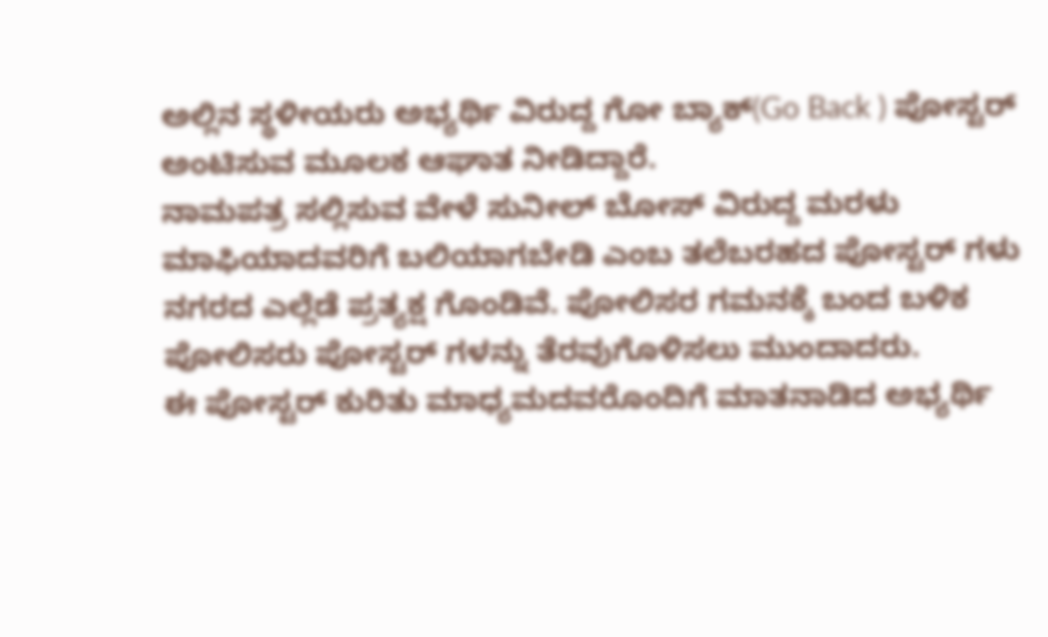ಅಲ್ಲಿನ ಸ್ಥಳೀಯರು ಅಭ್ಯರ್ಥಿ ವಿರುದ್ದ ಗೋ ಬ್ಯಾಕ್(Go Back ) ಪೋಸ್ಟರ್ ಅಂಟಿಸುವ ಮೂಲಕ ಆಘಾತ ನೀಡಿದ್ದಾರೆ.
ನಾಮಪತ್ರ ಸಲ್ಲಿಸುವ ವೇಳೆ ಸುನೀಲ್ ಬೋಸ್ ವಿರುದ್ದ ಮರಳು ಮಾಫಿಯಾದವರಿಗೆ ಬಲಿಯಾಗಬೇಡಿ ಎಂಬ ತಲೆಬರಹದ ಪೋಸ್ಟರ್ ಗಳು ನಗರದ ಎಲ್ಲೆಡೆ ಪ್ರತ್ಯಕ್ಷ ಗೊಂಡಿವೆ. ಪೋಲಿಸರ ಗಮನಕ್ಕೆ ಬಂದ ಬಳಿಕ ಪೋಲಿಸರು ಪೋಸ್ಟರ್ ಗಳನ್ನು ತೆರವುಗೊಳಿಸಲು ಮುಂದಾದರು.
ಈ ಪೋಸ್ಟರ್ ಕುರಿತು ಮಾಧ್ಯಮದವರೊಂದಿಗೆ ಮಾತನಾಡಿದ ಅಭ್ಯರ್ಥಿ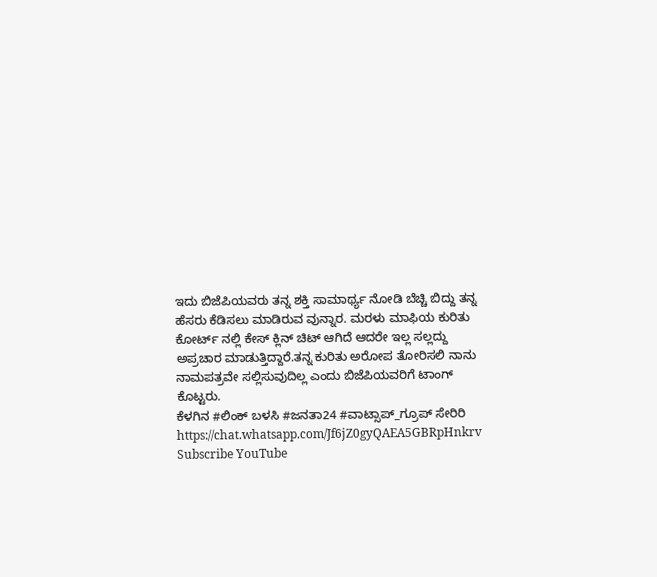ಇದು ಬಿಜೆಪಿಯವರು ತನ್ನ ಶಕ್ತಿ ಸಾಮಾರ್ಥ್ಯ ನೋಡಿ ಬೆಚ್ಚಿ ಬಿದ್ದು ತನ್ನ ಹೆಸರು ಕೆಡಿಸಲು ಮಾಡಿರುವ ವುನ್ನಾರ. ಮರಳು ಮಾಫಿಯ ಕುರಿತು ಕೋರ್ಟ್ ನಲ್ಲಿ ಕೇಸ್ ಕ್ಲಿನ್ ಚಿಟ್ ಆಗಿದೆ ಆದರೇ ಇಲ್ಲ ಸಲ್ಲದ್ದು ಅಪ್ರಚಾರ ಮಾಡುತ್ತಿದ್ದಾರೆ.ತನ್ನ ಕುರಿತು ಅರೋಪ ತೋರಿಸಲಿ ನಾನು ನಾಮಪತ್ರವೇ ಸಲ್ಲಿಸುವುದಿಲ್ಲ ಎಂದು ಬಿಜೆಪಿಯವರಿಗೆ ಟಾಂಗ್ ಕೊಟ್ಟರು.
ಕೆಳಗಿನ #ಲಿಂಕ್ ಬಳಸಿ #ಜನತಾ24 #ವಾಟ್ಸಾಪ್_ಗ್ರೂಪ್ ಸೇರಿರಿ
https://chat.whatsapp.com/Jf6jZ0gyQAEA5GBRpHnkrv
Subscribe YouTube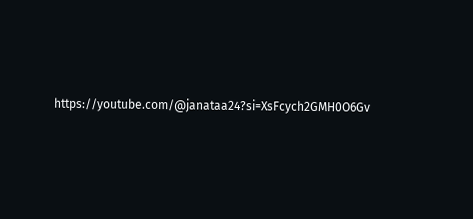https://youtube.com/@janataa24?si=XsFcych2GMH0O6Gv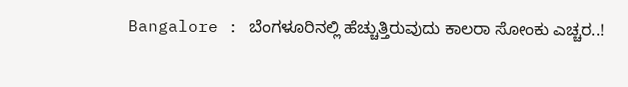Bangalore : ಬೆಂಗಳೂರಿನಲ್ಲಿ ಹೆಚ್ಚುತ್ತಿರುವುದು ಕಾಲರಾ ಸೋಂಕು ಎಚ್ಚರ..!